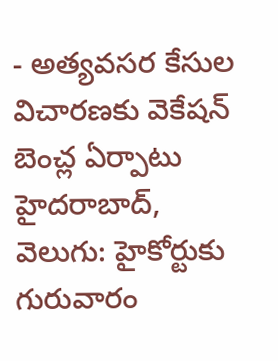- అత్యవసర కేసుల విచారణకు వెకేషన్ బెంచ్ల ఏర్పాటు
హైదరాబాద్, వెలుగు: హైకోర్టుకు గురువారం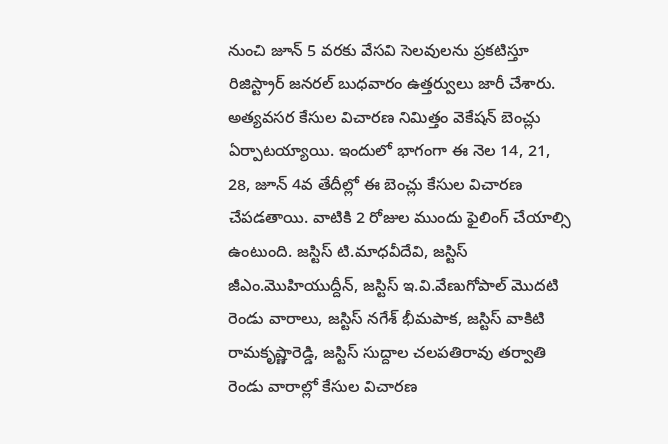నుంచి జూన్ 5 వరకు వేసవి సెలవులను ప్రకటిస్తూ రిజిస్ట్రార్ జనరల్ బుధవారం ఉత్తర్వులు జారీ చేశారు. అత్యవసర కేసుల విచారణ నిమిత్తం వెకేషన్ బెంచ్లు ఏర్పాటయ్యాయి. ఇందులో భాగంగా ఈ నెల 14, 21, 28, జూన్ 4వ తేదీల్లో ఈ బెంచ్లు కేసుల విచారణ చేపడతాయి. వాటికి 2 రోజుల ముందు ఫైలింగ్ చేయాల్సి ఉంటుంది. జస్టిస్ టి.మాధవీదేవి, జస్టిస్ జీఎం.మొహియుద్దీన్, జస్టిస్ ఇ.వి.వేణుగోపాల్ మొదటి రెండు వారాలు, జస్టిస్ నగేశ్ భీమపాక, జస్టిస్ వాకిటి రామకృష్ణారెడ్డి, జస్టిస్ సుద్దాల చలపతిరావు తర్వాతి రెండు వారాల్లో కేసుల విచారణ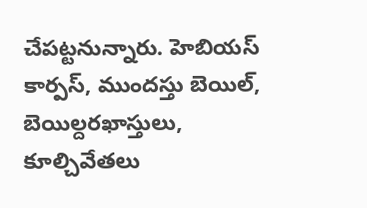చేపట్టనున్నారు. హెబియస్ కార్పస్, ముందస్తు బెయిల్, బెయిల్దరఖాస్తులు, కూల్చివేతలు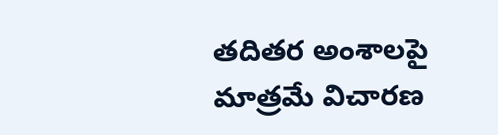తదితర అంశాలపై మాత్రమే విచారణ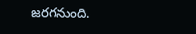జరగనుంది.